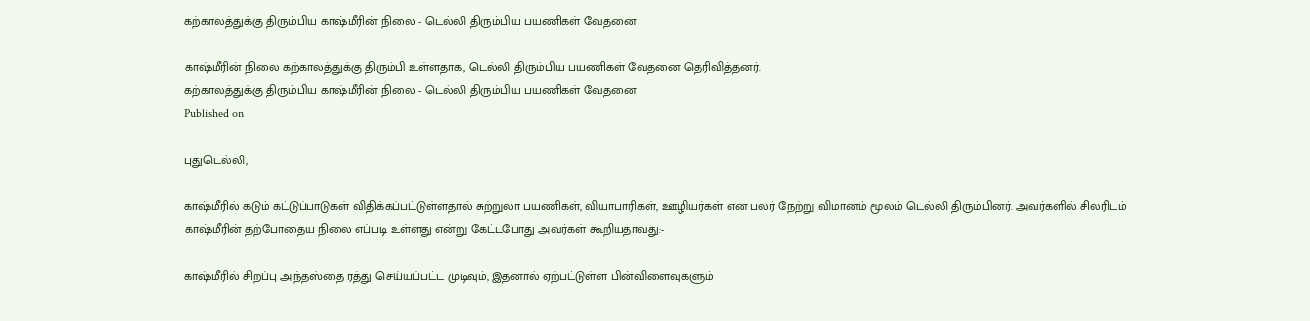கற்காலத்துக்கு திரும்பிய காஷ்மீரின் நிலை - டெல்லி திரும்பிய பயணிகள் வேதனை

காஷ்மீரின் நிலை கற்காலத்துக்கு திரும்பி உள்ளதாக, டெல்லி திரும்பிய பயணிகள் வேதனை தெரிவித்தனர்.
கற்காலத்துக்கு திரும்பிய காஷ்மீரின் நிலை - டெல்லி திரும்பிய பயணிகள் வேதனை
Published on

புதுடெல்லி,

காஷ்மீரில் கடும் கட்டுப்பாடுகள் விதிக்கப்பட்டுள்ளதால் சுற்றுலா பயணிகள், வியாபாரிகள், ஊழியர்கள் என பலர் நேற்று விமானம் மூலம் டெல்லி திரும்பினர். அவர்களில் சிலரிடம் காஷ்மீரின் தற்போதைய நிலை எப்படி உள்ளது என்று கேட்டபோது அவர்கள் கூறியதாவது:-

காஷ்மீரில் சிறப்பு அந்தஸ்தை ரத்து செய்யப்பட்ட முடிவும், இதனால் ஏற்பட்டுள்ள பின்விளைவுகளும்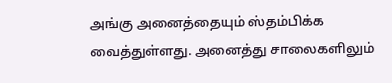அங்கு அனைத்தையும் ஸ்தம்பிக்க வைத்துள்ளது. அனைத்து சாலைகளிலும்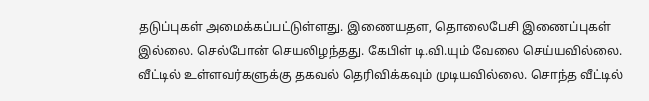தடுப்புகள் அமைக்கப்பட்டுள்ளது. இணையதள, தொலைபேசி இணைப்புகள் இல்லை. செல்போன் செயலிழந்தது. கேபிள் டி.வி.யும் வேலை செய்யவில்லை. வீட்டில் உள்ளவர்களுக்கு தகவல் தெரிவிக்கவும் முடியவில்லை. சொந்த வீட்டில்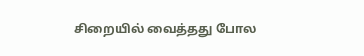சிறையில் வைத்தது போல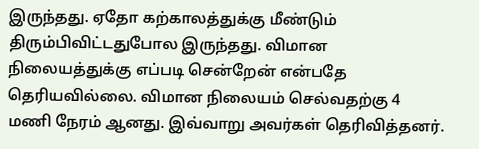இருந்தது. ஏதோ கற்காலத்துக்கு மீண்டும் திரும்பிவிட்டதுபோல இருந்தது. விமான நிலையத்துக்கு எப்படி சென்றேன் என்பதே தெரியவில்லை. விமான நிலையம் செல்வதற்கு 4 மணி நேரம் ஆனது. இவ்வாறு அவர்கள் தெரிவித்தனர்.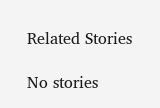Related Stories

No stories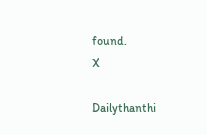found.
X

Dailythanthi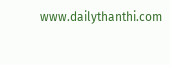www.dailythanthi.com